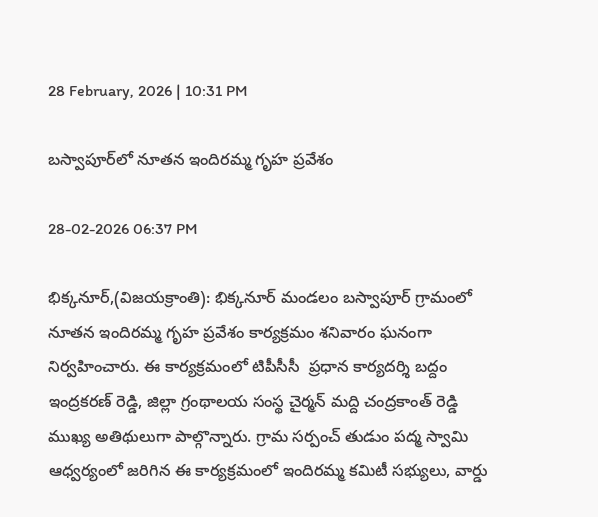28 February, 2026 | 10:31 PM

బస్వాపూర్‌లో నూతన ఇందిరమ్మ గృహ ప్రవేశం

28-02-2026 06:37 PM

భిక్కనూర్,(విజయక్రాంతి): భిక్కనూర్ మండలం బస్వాపూర్ గ్రామంలో నూతన ఇందిరమ్మ గృహ ప్రవేశం కార్యక్రమం శనివారం ఘనంగా నిర్వహించారు. ఈ కార్యక్రమంలో టిపీసీసీ  ప్రధాన కార్యదర్శి బద్దం ఇంద్రకరణ్ రెడ్డి, జిల్లా గ్రంథాలయ సంస్థ చైర్మన్ మద్ది చంద్రకాంత్ రెడ్డి ముఖ్య అతిథులుగా పాల్గొన్నారు. గ్రామ సర్పంచ్ తుడుం పద్మ స్వామి ఆధ్వర్యంలో జరిగిన ఈ కార్యక్రమంలో ఇందిరమ్మ కమిటీ సభ్యులు, వార్డు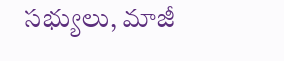సభ్యులు, మాజీ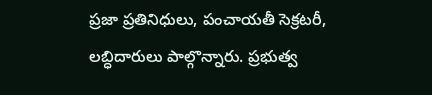ప్రజా ప్రతినిధులు, పంచాయతీ సెక్రటరీ, లబ్ధిదారులు పాల్గొన్నారు. ప్రభుత్వ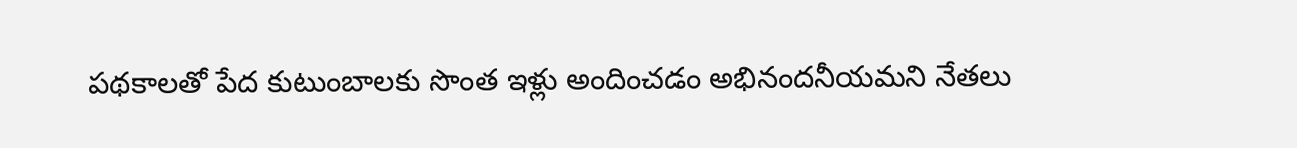పథకాలతో పేద కుటుంబాలకు సొంత ఇళ్లు అందించడం అభినందనీయమని నేతలు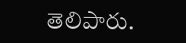తెలిపారు.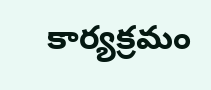కార్యక్రమం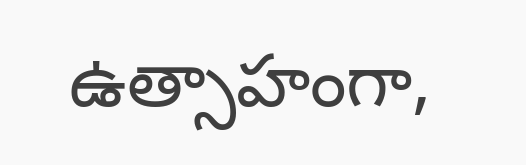ఉత్సాహంగా,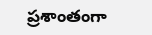ప్రశాంతంగా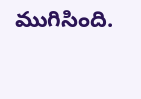ముగిసింది.